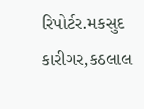રિપોર્ટર.મકસુદ કારીગર,કઠલાલ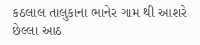કઠલાલ તાલુકાના ભાનેર ગામ થી આશરે છેલ્લા આઠ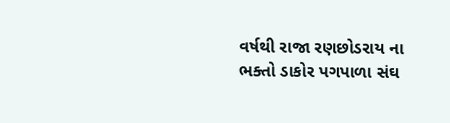વર્ષથી રાજા રણછોડરાય ના ભક્તો ડાકોર પગપાળા સંઘ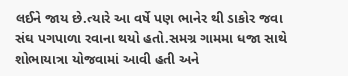લઈને જાય છે.ત્યારે આ વર્ષે પણ ભાનેર થી ડાકોર જવા સંઘ પગપાળા રવાના થયો હતો.સમગ્ર ગામમા ધજા સાથે શોભાયાત્રા યોજવામાં આવી હતી અને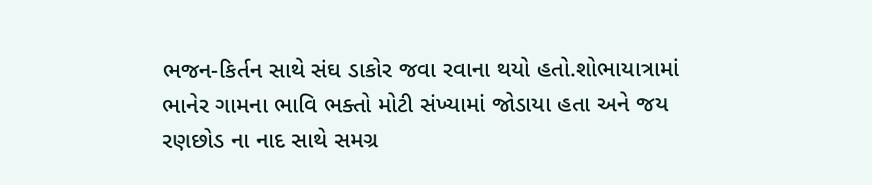ભજન-કિર્તન સાથે સંઘ ડાકોર જવા રવાના થયો હતો.શોભાયાત્રામાં ભાનેર ગામના ભાવિ ભક્તો મોટી સંખ્યામાં જોડાયા હતા અને જય રણછોડ ના નાદ સાથે સમગ્ર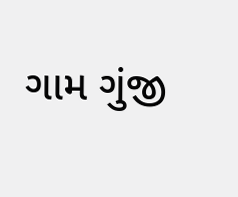ગામ ગુંજી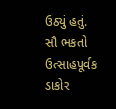ઉઠ્યું હતું. સૌ ભકતો ઉત્સાહપૂર્વક ડાકોર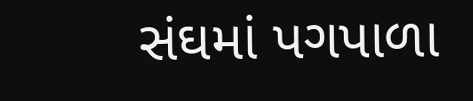સંઘમાં પગપાળા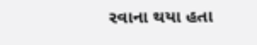રવાના થયા હતા